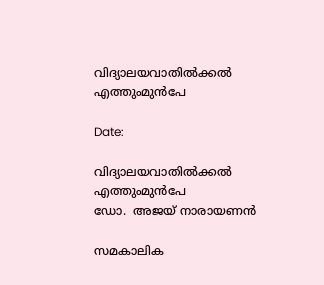വിദ്യാലയവാതിൽക്കൽ എത്തുംമുൻപേ

Date:

വിദ്യാലയവാതിൽക്കൽ എത്തുംമുൻപേ
ഡോ.  അജയ് നാരായണൻ

സമകാലിക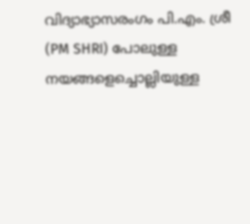വിദ്യാഭ്യാസരംഗം പി.എം. ശ്രീ (PM SHRI) പോലുള്ള നയങ്ങളെച്ചൊല്ലിയുള്ള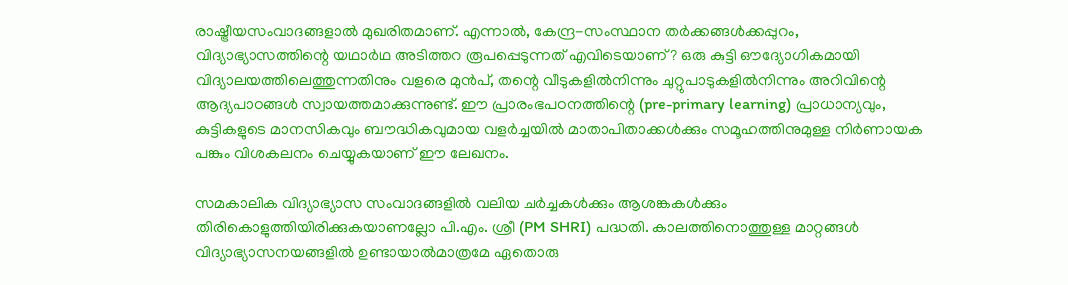രാഷ്ട്രീയസംവാദങ്ങളാൽ മുഖരിതമാണ്. എന്നാൽ, കേന്ദ്ര-സംസ്ഥാന തർക്കങ്ങൾക്കപ്പുറം, വിദ്യാഭ്യാസത്തിന്റെ യഥാർഥ അടിത്തറ രൂപപ്പെടുന്നത് എവിടെയാണ്? ഒരു കുട്ടി ഔദ്യോഗികമായി വിദ്യാലയത്തിലെത്തുന്നതിനും വളരെ മുൻപ്, തന്റെ വീടുകളിൽനിന്നും ചുറ്റുപാടുകളിൽനിന്നും അറിവിന്റെ ആദ്യപാഠങ്ങൾ സ്വായത്തമാക്കുന്നുണ്ട്. ഈ പ്രാരംഭപഠനത്തിന്റെ (pre-primary learning) പ്രാധാന്യവും, കുട്ടികളുടെ മാനസികവും ബൗദ്ധികവുമായ വളർച്ചയിൽ മാതാപിതാക്കൾക്കും സമൂഹത്തിനുമുള്ള നിർണായക പങ്കും വിശകലനം ചെയ്യുകയാണ് ഈ ലേഖനം.

സമകാലിക വിദ്യാഭ്യാസ സംവാദങ്ങളിൽ വലിയ ചർച്ചകൾക്കും ആശങ്കകൾക്കും തിരികൊളുത്തിയിരിക്കുകയാണല്ലോ പി.എം. ശ്രീ (PM SHRI) പദ്ധതി. കാലത്തിനൊത്തുള്ള മാറ്റങ്ങൾ വിദ്യാഭ്യാസനയങ്ങളിൽ ഉണ്ടായാൽമാത്രമേ ഏതൊരു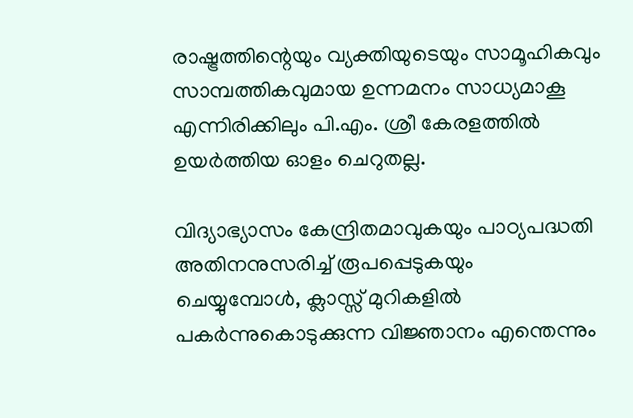രാഷ്ട്രത്തിന്റെയും വ്യക്തിയുടെയും സാമൂഹികവും സാമ്പത്തികവുമായ ഉന്നമനം സാധ്യമാകൂ എന്നിരിക്കിലും പി.എം. ശ്രീ കേരളത്തിൽ ഉയർത്തിയ ഓളം ചെറുതല്ല.

വിദ്യാഭ്യാസം കേന്ദ്രിതമാവുകയും പാഠ്യപദ്ധതി അതിനനുസരിച്ച് രൂപപ്പെടുകയും ചെയ്യുമ്പോൾ, ക്ലാസ്സ് മുറികളിൽ പകർന്നുകൊടുക്കുന്ന വിജ്ഞാനം എന്തെന്നും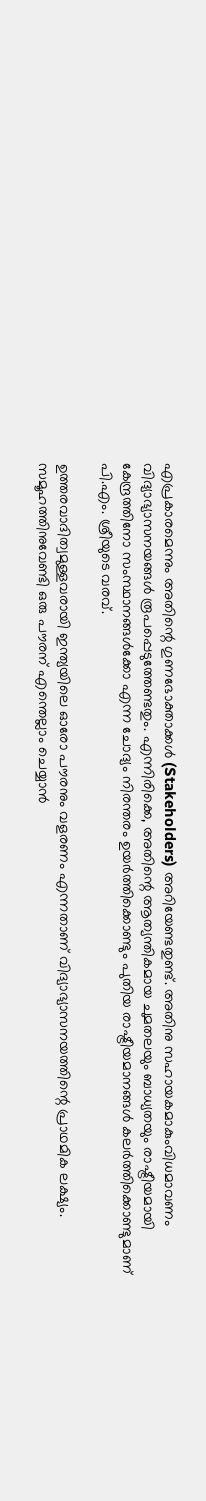എപ്രകാരമെന്നും അതിന്റെ ഗുണഭോക്താക്കൾ (Stakeholders) അറിയേണ്ടതുണ്ട്. അതിനു സഹായകമാകുംവിധമാവണം വിദ്യാഭ്യാസനയങ്ങൾ രൂപപ്പെടുത്തേണ്ടതും. എന്നിരിക്കെ, അതിന്റെ ആത്യന്തികമായ ചുമതലയും ബാധ്യതയും രാഷ്ട്രീയമായി കേന്ദ്രത്തിനോ സംസ്ഥാനങ്ങൾക്കോ എന്ന ചോദ്യം നിരന്തരം ഉയർത്തിക്കൊണ്ടും പുതിയ രാഷ്ട്രീയമാനങ്ങൾ കലർത്തിക്കൊണ്ടുമാണ് പി.എം. ശ്രീയുടെ വരവ്.

ഉത്തരവാദിത്വമുള്ളവരായി ഇന്ത്യയിലെ ഓരോ പൗരനും വളരണം എന്നതാണ് വിദ്യാഭ്യാസനയത്തിന്റെ പ്രാഥമിക ലക്ഷ്യം. സമൂഹത്തിനുവേണ്ടി ഒരു പൗരന് എന്തെല്ലാം ചെയ്യാൻ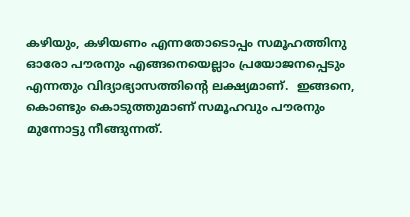കഴിയും, കഴിയണം എന്നതോടൊപ്പം സമൂഹത്തിനു ഓരോ പൗരനും എങ്ങനെയെല്ലാം പ്രയോജനപ്പെടും എന്നതും വിദ്യാഭ്യാസത്തിന്റെ ലക്ഷ്യമാണ്.  ഇങ്ങനെ, കൊണ്ടും കൊടുത്തുമാണ് സമൂഹവും പൗരനും മുന്നോട്ടു നീങ്ങുന്നത്.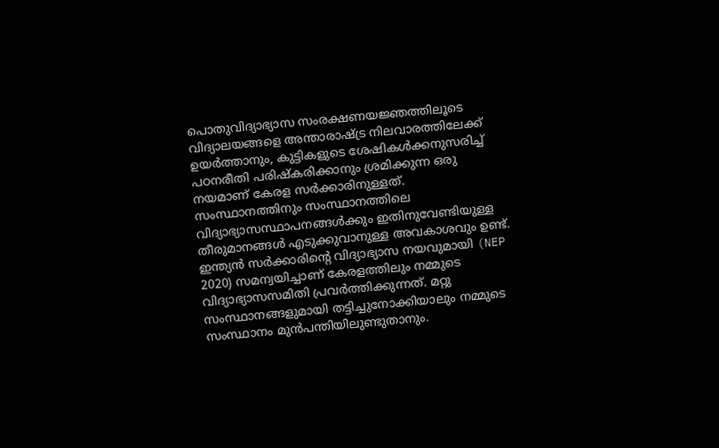പൊതുവിദ്യാഭ്യാസ സംരക്ഷണയജ്ഞത്തിലൂടെ വിദ്യാലയങ്ങളെ അന്താരാഷ്ട്ര നിലവാരത്തിലേക്ക് ഉയർത്താനും, കുട്ടികളുടെ ശേഷികൾക്കനുസരിച്ച് പഠനരീതി പരിഷ്കരിക്കാനും ശ്രമിക്കുന്ന ഒരു നയമാണ് കേരള സർക്കാരിനുള്ളത്‌. സംസ്ഥാനത്തിനും സംസ്ഥാനത്തിലെ വിദ്യാഭ്യാസസ്ഥാപനങ്ങൾക്കും ഇതിനുവേണ്ടിയുള്ള തീരുമാനങ്ങൾ എടുക്കുവാനുള്ള അവകാശവും ഉണ്ട്. ഇന്ത്യൻ സർക്കാരിന്റെ വിദ്യാഭ്യാസ നയവുമായി (NEP 2020) സമന്വയിച്ചാണ് കേരളത്തിലും നമ്മുടെ വിദ്യാഭ്യാസസമിതി പ്രവർത്തിക്കുന്നത്. മറ്റു സംസ്ഥാനങ്ങളുമായി തട്ടിച്ചുനോക്കിയാലും നമ്മുടെ സംസ്ഥാനം മുൻപന്തിയിലുണ്ടുതാനും.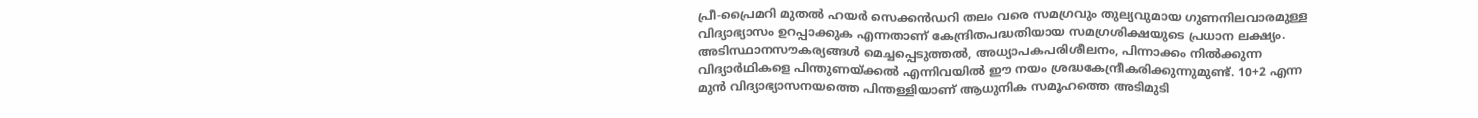പ്രീ-പ്രൈമറി മുതൽ ഹയർ സെക്കൻഡറി തലം വരെ സമഗ്രവും തുല്യവുമായ ഗുണനിലവാരമുള്ള വിദ്യാഭ്യാസം ഉറപ്പാക്കുക എന്നതാണ് കേന്ദ്രിതപദ്ധതിയായ സമഗ്രശിക്ഷയുടെ പ്രധാന ലക്ഷ്യം. അടിസ്ഥാനസൗകര്യങ്ങൾ മെച്ചപ്പെടുത്തൽ, അധ്യാപകപരിശീലനം, പിന്നാക്കം നിൽക്കുന്ന വിദ്യാർഥികളെ പിന്തുണയ്ക്കൽ എന്നിവയിൽ ഈ നയം ശ്രദ്ധകേന്ദ്രീകരിക്കുന്നുമുണ്ട്. 10+2 എന്ന മുൻ വിദ്യാഭ്യാസനയത്തെ പിന്തള്ളിയാണ് ആധുനിക സമൂഹത്തെ അടിമുടി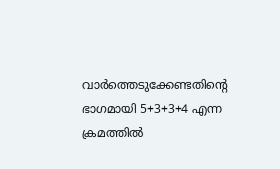വാർത്തെടുക്കേണ്ടതിന്റെ ഭാഗമായി 5+3+3+4 എന്ന ക്രമത്തിൽ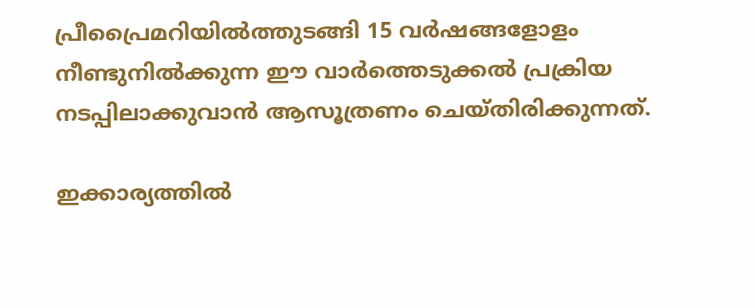പ്രീപ്രൈമറിയിൽത്തുടങ്ങി 15 വർഷങ്ങളോളം നീണ്ടുനിൽക്കുന്ന ഈ വാർത്തെടുക്കൽ പ്രക്രിയ നടപ്പിലാക്കുവാൻ ആസൂത്രണം ചെയ്തിരിക്കുന്നത്.

ഇക്കാര്യത്തിൽ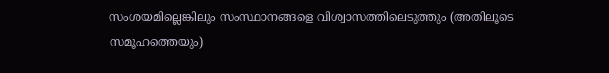സംശയമില്ലെങ്കിലും സംസ്ഥാനങ്ങളെ വിശ്വാസത്തിലെടുത്തും (അതിലൂടെ സമൂഹത്തെയും)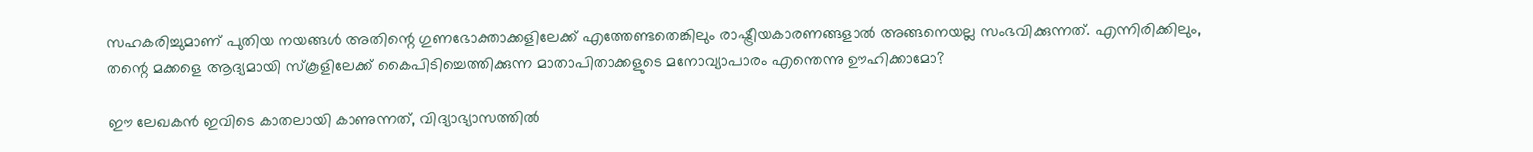സഹകരിച്ചുമാണ് പുതിയ നയങ്ങൾ അതിന്റെ ഗുണഭോക്താക്കളിലേക്ക് എത്തേണ്ടതെങ്കിലും രാഷ്ട്രീയകാരണങ്ങളാൽ അങ്ങനെയല്ല സംഭവിക്കുന്നത്. എന്നിരിക്കിലും,  തന്റെ മക്കളെ ആദ്യമായി സ്കൂളിലേക്ക് കൈപിടിച്ചെത്തിക്കുന്ന മാതാപിതാക്കളുടെ മനോവ്യാപാരം എന്തെന്നു ഊഹിക്കാമോ?

ഈ ലേഖകൻ ഇവിടെ കാതലായി കാണുന്നത്, വിദ്യാഭ്യാസത്തിൽ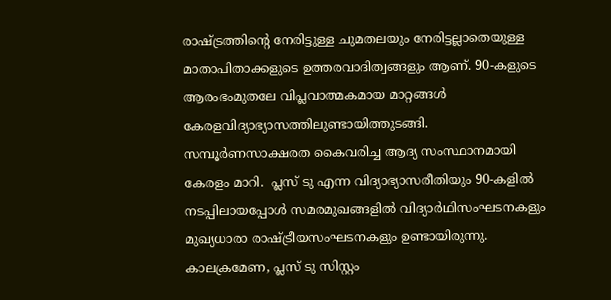രാഷ്ട്രത്തിന്റെ നേരിട്ടുള്ള ചുമതലയും നേരിട്ടല്ലാതെയുള്ള മാതാപിതാക്കളുടെ ഉത്തരവാദിത്വങ്ങളും ആണ്. 90-കളുടെ ആരംഭംമുതലേ വിപ്ലവാത്മകമായ മാറ്റങ്ങൾ കേരളവിദ്യാഭ്യാസത്തിലുണ്ടായിത്തുടങ്ങി.  സമ്പൂർണസാക്ഷരത കൈവരിച്ച ആദ്യ സംസ്ഥാനമായി കേരളം മാറി.  പ്ലസ് ടു എന്ന വിദ്യാഭ്യാസരീതിയും 90-കളിൽ നടപ്പിലായപ്പോൾ സമരമുഖങ്ങളിൽ വിദ്യാർഥിസംഘടനകളും മുഖ്യധാരാ രാഷ്ട്രീയസംഘടനകളും ഉണ്ടായിരുന്നു. കാലക്രമേണ, പ്ലസ് ടു സിസ്റ്റം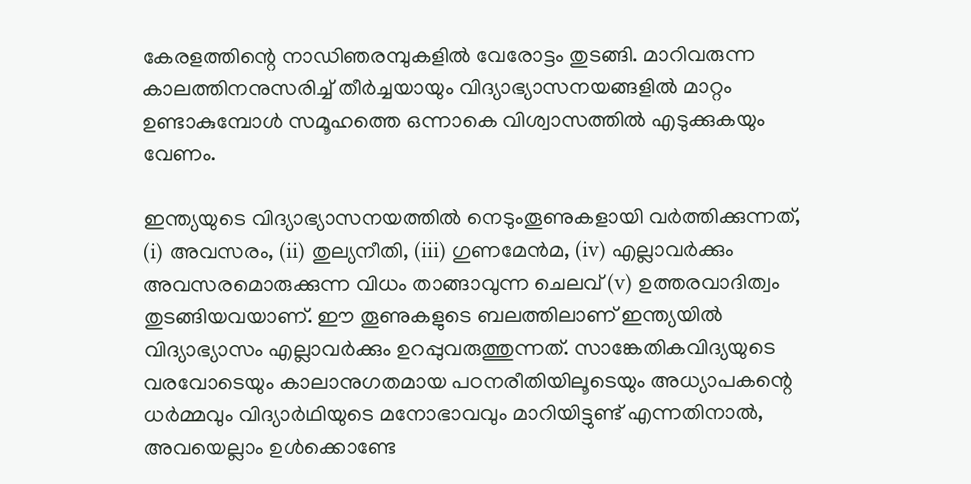കേരളത്തിന്റെ നാഡിഞരമ്പുകളിൽ വേരോട്ടം തുടങ്ങി. മാറിവരുന്ന കാലത്തിനനുസരിച്ച് തീർച്ചയായും വിദ്യാഭ്യാസനയങ്ങളിൽ മാറ്റം ഉണ്ടാകുമ്പോൾ സമൂഹത്തെ ഒന്നാകെ വിശ്വാസത്തിൽ എടുക്കുകയും വേണം.

ഇന്ത്യയുടെ വിദ്യാഭ്യാസനയത്തിൽ നെടുംതൂണുകളായി വർത്തിക്കുന്നത്‌, (i) അവസരം, (ii) തുല്യനീതി, (iii) ഗുണമേൻമ, (iv) എല്ലാവർക്കും അവസരമൊരുക്കുന്ന വിധം താങ്ങാവുന്ന ചെലവ് (v) ഉത്തരവാദിത്വം തുടങ്ങിയവയാണ്. ഈ തൂണുകളുടെ ബലത്തിലാണ് ഇന്ത്യയിൽ വിദ്യാഭ്യാസം എല്ലാവർക്കും ഉറപ്പുവരുത്തുന്നത്‌. സാങ്കേതികവിദ്യയുടെ വരവോടെയും കാലാനുഗതമായ പഠനരീതിയിലൂടെയും അധ്യാപകന്റെ ധര്‍മ്മവും വിദ്യാർഥിയുടെ മനോഭാവവും മാറിയിട്ടുണ്ട് എന്നതിനാൽ, അവയെല്ലാം ഉൾക്കൊണ്ടേ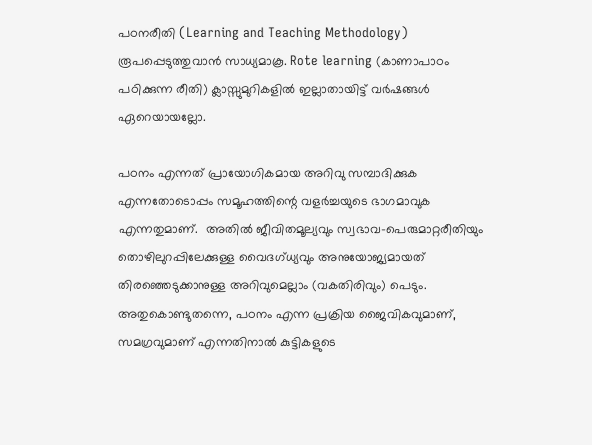പഠനരീതി (Learning and Teaching Methodology)  രൂപപ്പെടുത്തുവാൻ സാധ്യമാകൂ. Rote learning (കാണാപാഠം പഠിക്കുന്ന രീതി) ക്ലാസ്സുമുറികളിൽ ഇല്ലാതായിട്ട് വർഷങ്ങൾ ഏറെയായല്ലോ.

പഠനം എന്നത് പ്രായോഗികമായ അറിവു സമ്പാദിക്കുക എന്നതോടൊപ്പം സമൂഹത്തിന്റെ വളർച്ചയുടെ ഭാഗമാവുക എന്നതുമാണ്.  അതിൽ ജീവിതമൂല്യവും സ്വഭാവ-പെരുമാറ്റരീതിയും തൊഴിലുറപ്പിലേക്കുള്ള വൈദഗ്ധ്യവും അനുയോജ്യമായത്‌ തിരഞ്ഞെടുക്കാനുള്ള അറിവുമെല്ലാം (വകതിരിവും) പെടും.  അതുകൊണ്ടുതന്നെ, പഠനം എന്ന പ്രക്രിയ ജൈവികവുമാണ്, സമഗ്രവുമാണ് എന്നതിനാൽ കുട്ടികളുടെ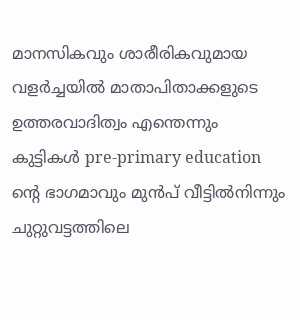മാനസികവും ശാരീരികവുമായ വളർച്ചയിൽ മാതാപിതാക്കളുടെ ഉത്തരവാദിത്വം എന്തെന്നും കുട്ടികൾ pre-primary education ന്റെ ഭാഗമാവും മുൻപ് വീട്ടിൽനിന്നും ചുറ്റുവട്ടത്തിലെ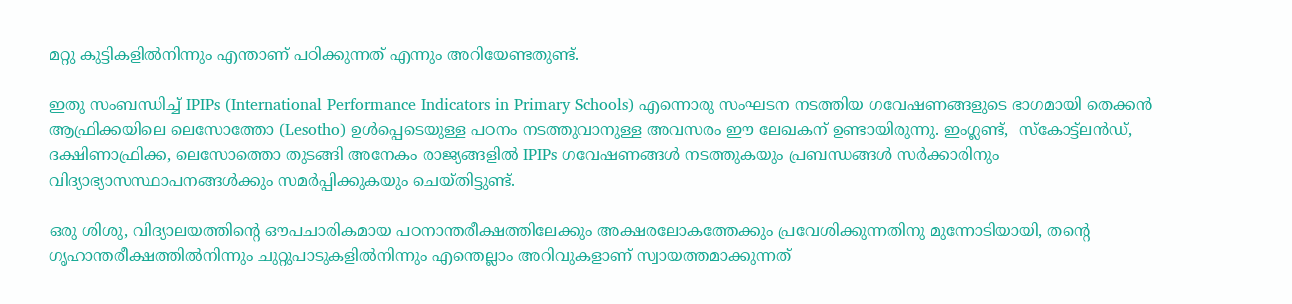മറ്റു കുട്ടികളിൽനിന്നും എന്താണ് പഠിക്കുന്നത് എന്നും അറിയേണ്ടതുണ്ട്.

ഇതു സംബന്ധിച്ച് IPIPs (International Performance Indicators in Primary Schools) എന്നൊരു സംഘടന നടത്തിയ ഗവേഷണങ്ങളുടെ ഭാഗമായി തെക്കൻ ആഫ്രിക്കയിലെ ലെസോത്തോ (Lesotho) ഉൾപ്പെടെയുള്ള പഠനം നടത്തുവാനുള്ള അവസരം ഈ ലേഖകന് ഉണ്ടായിരുന്നു. ഇംഗ്ലണ്ട്,  സ്കോട്ട്ലൻഡ്, ദക്ഷിണാഫ്രിക്ക, ലെസോത്തൊ തുടങ്ങി അനേകം രാജ്യങ്ങളിൽ IPIPs ഗവേഷണങ്ങൾ നടത്തുകയും പ്രബന്ധങ്ങൾ സർക്കാരിനും വിദ്യാഭ്യാസസ്ഥാപനങ്ങൾക്കും സമർപ്പിക്കുകയും ചെയ്തിട്ടുണ്ട്.

ഒരു ശിശു, വിദ്യാലയത്തിന്റെ ഔപചാരികമായ പഠനാന്തരീക്ഷത്തിലേക്കും അക്ഷരലോകത്തേക്കും പ്രവേശിക്കുന്നതിനു മുന്നോടിയായി, തന്റെ ഗൃഹാന്തരീക്ഷത്തിൽനിന്നും ചുറ്റുപാടുകളിൽനിന്നും എന്തെല്ലാം അറിവുകളാണ് സ്വായത്തമാക്കുന്നത്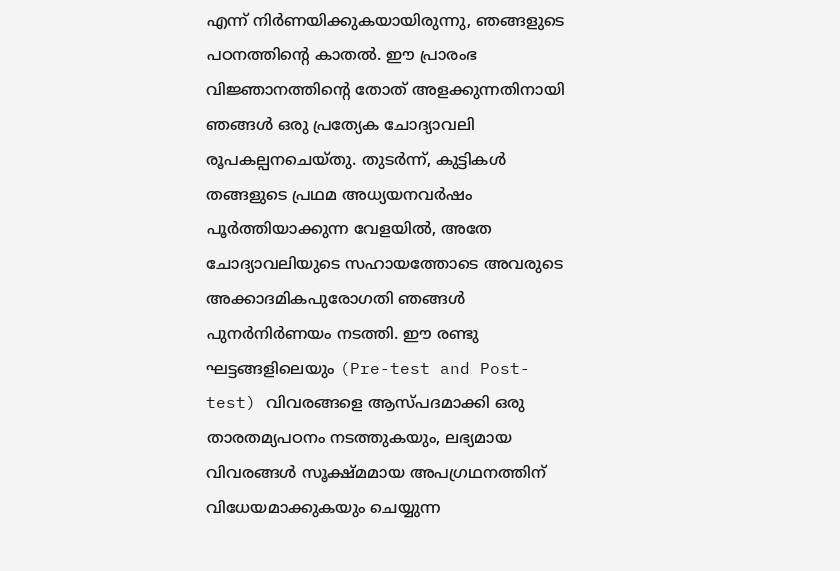എന്ന് നിർണയിക്കുകയായിരുന്നു, ഞങ്ങളുടെ പഠനത്തിന്റെ കാതൽ. ഈ പ്രാരംഭ വിജ്ഞാനത്തിന്റെ തോത് അളക്കുന്നതിനായി ഞങ്ങൾ ഒരു പ്രത്യേക ചോദ്യാവലി രൂപകല്പനചെയ്തു. തുടർന്ന്, കുട്ടികൾ തങ്ങളുടെ പ്രഥമ അധ്യയനവർഷം പൂർത്തിയാക്കുന്ന വേളയിൽ, അതേ ചോദ്യാവലിയുടെ സഹായത്തോടെ അവരുടെ അക്കാദമികപുരോഗതി ഞങ്ങൾ പുനർനിർണയം നടത്തി. ഈ രണ്ടു ഘട്ടങ്ങളിലെയും (Pre-test and Post-test) വിവരങ്ങളെ ആസ്പദമാക്കി ഒരു താരതമ്യപഠനം നടത്തുകയും, ലഭ്യമായ വിവരങ്ങൾ സൂക്ഷ്മമായ അപഗ്രഥനത്തിന് വിധേയമാക്കുകയും ചെയ്യുന്ന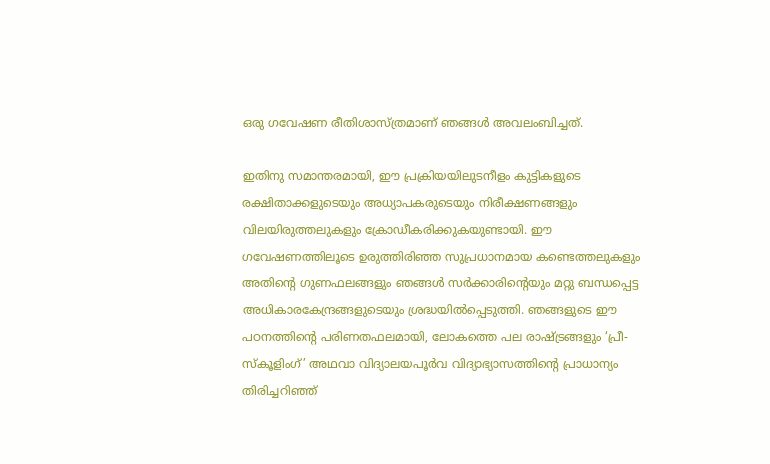ഒരു ഗവേഷണ രീതിശാസ്ത്രമാണ് ഞങ്ങൾ അവലംബിച്ചത്.

ഇതിനു സമാന്തരമായി, ഈ പ്രക്രിയയിലുടനീളം കുട്ടികളുടെ രക്ഷിതാക്കളുടെയും അധ്യാപകരുടെയും നിരീക്ഷണങ്ങളും വിലയിരുത്തലുകളും ക്രോഡീകരിക്കുകയുണ്ടായി. ഈ ഗവേഷണത്തിലൂടെ ഉരുത്തിരിഞ്ഞ സുപ്രധാനമായ കണ്ടെത്തലുകളും അതിന്റെ ഗുണഫലങ്ങളും ഞങ്ങൾ സർക്കാരിന്റെയും മറ്റു ബന്ധപ്പെട്ട അധികാരകേന്ദ്രങ്ങളുടെയും ശ്രദ്ധയിൽപ്പെടുത്തി. ഞങ്ങളുടെ ഈ പഠനത്തിന്റെ പരിണതഫലമായി, ലോകത്തെ പല രാഷ്ട്രങ്ങളും ‘പ്രീ-സ്കൂളിംഗ്’ അഥവാ വിദ്യാലയപൂർവ വിദ്യാഭ്യാസത്തിന്റെ പ്രാധാന്യം തിരിച്ചറിഞ്ഞ്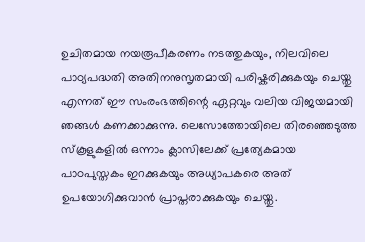ഉചിതമായ നയരൂപീകരണം നടത്തുകയും, നിലവിലെ പാഠ്യപദ്ധതി അതിനനുസൃതമായി പരിഷ്കരിക്കുകയും ചെയ്തു എന്നത് ഈ സംരംഭത്തിന്റെ ഏറ്റവും വലിയ വിജയമായി ഞങ്ങൾ കണക്കാക്കുന്നു. ലെസോത്തോയിലെ തിരഞ്ഞെടുത്ത സ്കൂളുകളിൽ ഒന്നാം ക്ലാസിലേക്ക് പ്രത്യേകമായ പാഠപുസ്തകം ഇറക്കുകയും അധ്യാപകരെ അത്‌ ഉപയോഗിക്കുവാൻ പ്രാപ്തരാക്കുകയും ചെയ്തു.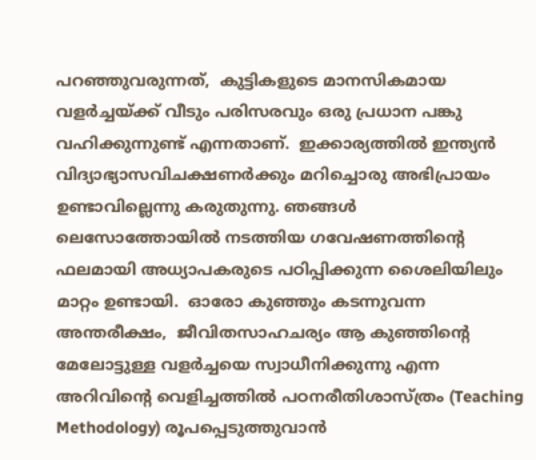പറഞ്ഞുവരുന്നത്,  കുട്ടികളുടെ മാനസികമായ വളർച്ചയ്ക്ക് വീടും പരിസരവും ഒരു പ്രധാന പങ്കു വഹിക്കുന്നുണ്ട് എന്നതാണ്.  ഇക്കാര്യത്തിൽ ഇന്ത്യൻ വിദ്യാഭ്യാസവിചക്ഷണർക്കും മറിച്ചൊരു അഭിപ്രായം ഉണ്ടാവില്ലെന്നു കരുതുന്നു. ഞങ്ങൾ ലെസോത്തോയിൽ നടത്തിയ ഗവേഷണത്തിന്റെ ഫലമായി അധ്യാപകരുടെ പഠിപ്പിക്കുന്ന ശൈലിയിലും മാറ്റം ഉണ്ടായി.  ഓരോ കുഞ്ഞും കടന്നുവന്ന അന്തരീക്ഷം,  ജീവിതസാഹചര്യം ആ കുഞ്ഞിന്റെ മേലോട്ടുള്ള വളർച്ചയെ സ്വാധീനിക്കുന്നു എന്ന അറിവിന്റെ വെളിച്ചത്തിൽ പഠനരീതിശാസ്ത്രം (Teaching Methodology) രൂപപ്പെടുത്തുവാൻ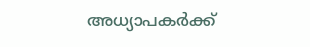അധ്യാപകർക്ക്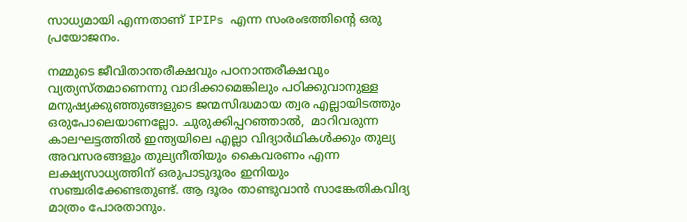സാധ്യമായി എന്നതാണ് IPIPs എന്ന സംരംഭത്തിന്റെ ഒരു പ്രയോജനം.

നമ്മുടെ ജീവിതാന്തരീക്ഷവും പഠനാന്തരീക്ഷവും വ്യത്യസ്തമാണെന്നു വാദിക്കാമെങ്കിലും പഠിക്കുവാനുള്ള മനുഷ്യക്കുഞ്ഞുങ്ങളുടെ ജന്മസിദ്ധമായ ത്വര എല്ലായിടത്തും ഒരുപോലെയാണല്ലോ. ചുരുക്കിപ്പറഞ്ഞാൽ,  മാറിവരുന്ന കാലഘട്ടത്തിൽ ഇന്ത്യയിലെ എല്ലാ വിദ്യാർഥികൾക്കും തുല്യ അവസരങ്ങളും തുല്യനീതിയും കൈവരണം എന്ന ലക്ഷ്യസാധ്യത്തിന് ഒരുപാടുദൂരം ഇനിയും സഞ്ചരിക്കേണ്ടതുണ്ട്. ആ ദൂരം താണ്ടുവാൻ സാങ്കേതികവിദ്യ മാത്രം പോരതാനും.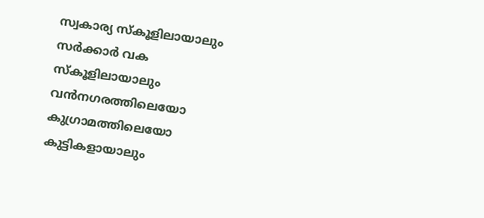സ്വകാര്യ സ്കൂളിലായാലും സർക്കാർ വക സ്‌കൂളിലായാലും വൻനഗരത്തിലെയോ കുഗ്രാമത്തിലെയോ കുട്ടികളായാലും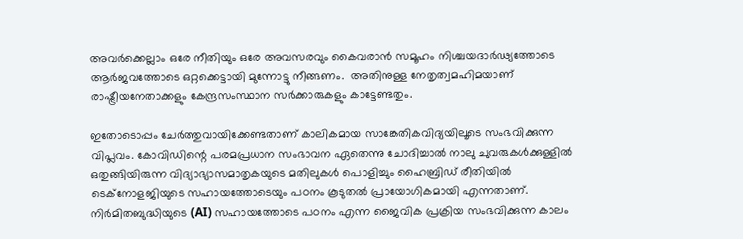അവർക്കെല്ലാം ഒരേ നീതിയും ഒരേ അവസരവും കൈവരാൻ സമൂഹം നിശ്ചയദാർഢ്യത്തോടെ ആർജവത്തോടെ ഒറ്റക്കെട്ടായി മുന്നോട്ടു നീങ്ങണം.  അതിനുള്ള നേതൃത്വമഹിമയാണ് രാഷ്ട്രീയനേതാക്കളും കേന്ദ്രസംസ്ഥാന സർക്കാരുകളും കാട്ടേണ്ടതും.

ഇതോടൊപ്പം ചേർത്തുവായിക്കേണ്ടതാണ് കാലികമായ സാങ്കേതികവിദ്യയിലൂടെ സംഭവിക്കുന്ന വിപ്ലവം. കോവിഡിന്റെ പരമപ്രധാന സംഭാവന ഏതെന്നു ചോദിച്ചാൽ നാലു ചുവരുകൾക്കുള്ളിൽ ഒതുങ്ങിയിരുന്ന വിദ്യാഭ്യാസമാതൃകയുടെ മതിലുകൾ പൊളിച്ചും ഹൈബ്രിഡ് രീതിയിൽ ടെക്നോളജിയുടെ സഹായത്തോടെയും പഠനം കൂടുതൽ പ്രായോഗികമായി എന്നതാണ്. നിർമിതബുദ്ധിയുടെ (AI) സഹായത്തോടെ പഠനം എന്ന ജൈവിക പ്രക്രിയ സംഭവിക്കുന്ന കാലം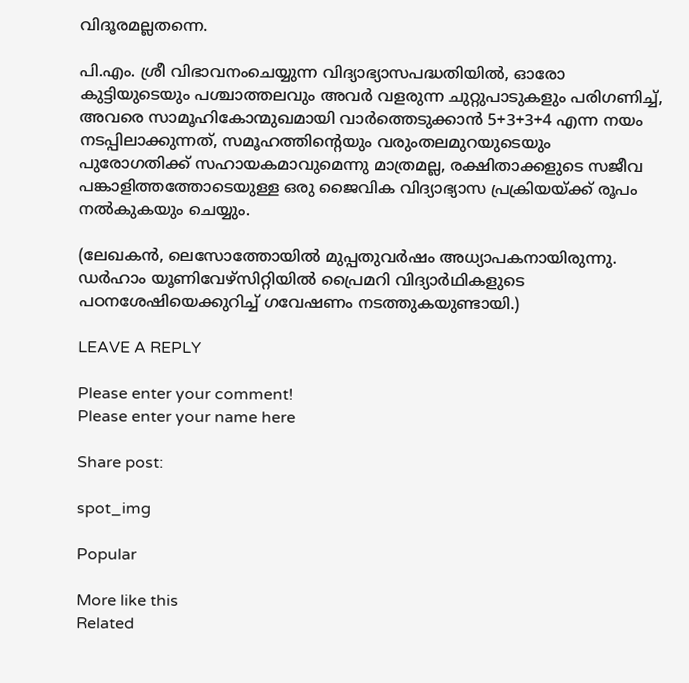വിദൂരമല്ലതന്നെ.

പി.എം. ശ്രീ വിഭാവനംചെയ്യുന്ന വിദ്യാഭ്യാസപദ്ധതിയിൽ, ഓരോ കുട്ടിയുടെയും പശ്ചാത്തലവും അവർ വളരുന്ന ചുറ്റുപാടുകളും പരിഗണിച്ച്, അവരെ സാമൂഹികോന്മുഖമായി വാർത്തെടുക്കാൻ 5+3+3+4 എന്ന നയം നടപ്പിലാക്കുന്നത്, സമൂഹത്തിന്റെയും വരുംതലമുറയുടെയും പുരോഗതിക്ക് സഹായകമാവുമെന്നു മാത്രമല്ല, രക്ഷിതാക്കളുടെ സജീവ പങ്കാളിത്തത്തോടെയുള്ള ഒരു ജൈവിക വിദ്യാഭ്യാസ പ്രക്രിയയ്ക്ക് രൂപം നൽകുകയും ചെയ്യും.

(ലേഖകന്‍, ലെസോത്തോയിൽ മുപ്പതുവർഷം അധ്യാപകനായിരുന്നു. ഡർഹാം യൂണിവേഴ്സിറ്റിയിൽ പ്രൈമറി വിദ്യാർഥികളുടെ പഠനശേഷിയെക്കുറിച്ച് ഗവേഷണം നടത്തുകയുണ്ടായി.)

LEAVE A REPLY

Please enter your comment!
Please enter your name here

Share post:

spot_img

Popular

More like this
Related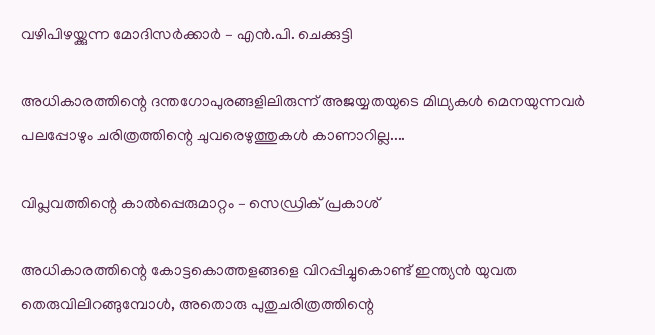വഴിപിഴയ്ക്കുന്ന മോദിസർക്കാർ – എൻ.പി. ചെക്കുട്ടി

അധികാരത്തിന്റെ ദന്തഗോപുരങ്ങളിലിരുന്ന് അജയ്യതയുടെ മിഥ്യകൾ മെനയുന്നവർ പലപ്പോഴും ചരിത്രത്തിന്റെ ചുവരെഴുത്തുകൾ കാണാറില്ല....

വിപ്ലവത്തിന്റെ കാൽപ്പെരുമാറ്റം – സെഡ്രിക് പ്രകാശ്

അധികാരത്തിന്റെ കോട്ടകൊത്തളങ്ങളെ വിറപ്പിച്ചുകൊണ്ട് ഇന്ത്യൻ യുവത തെരുവിലിറങ്ങുമ്പോൾ, അതൊരു പുതുചരിത്രത്തിന്റെ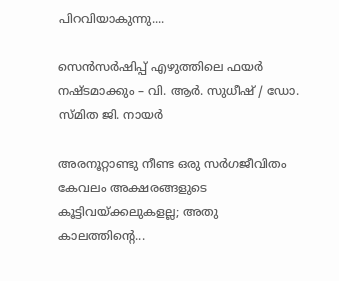പിറവിയാകുന്നു....

സെൻസർഷിപ്പ് എഴുത്തിലെ ഫയർ നഷ്ടമാക്കും – വി. ആർ. സുധീഷ് / ഡോ. സ്മിത ജി. നായർ

അരനൂറ്റാണ്ടു നീണ്ട ഒരു സർഗജീവിതം കേവലം അക്ഷരങ്ങളുടെ കൂട്ടിവയ്ക്കലുകളല്ല; അതു കാലത്തിന്റെ...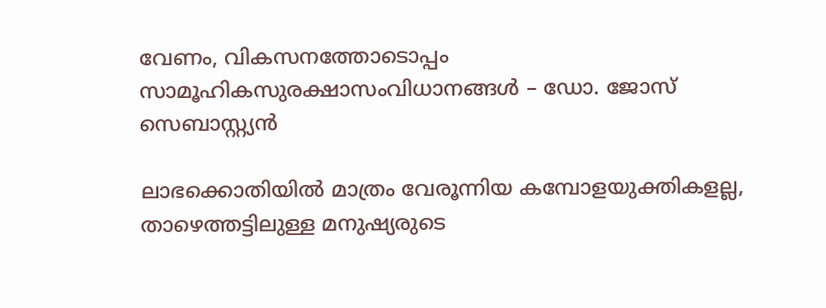വേണം, വികസനത്തോടൊപ്പം സാമൂഹികസുരക്ഷാസംവിധാനങ്ങൾ – ഡോ. ജോസ് സെബാസ്റ്റ്യൻ

ലാഭക്കൊതിയിൽ മാത്രം വേരൂന്നിയ കമ്പോളയുക്തികളല്ല, താഴെത്തട്ടിലുള്ള മനുഷ്യരുടെ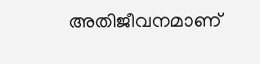അതിജീവനമാണ്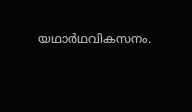യഥാർഥവികസനം.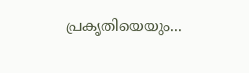പ്രകൃതിയെയും...